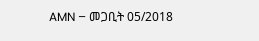AMN – መጋቢት 05/2018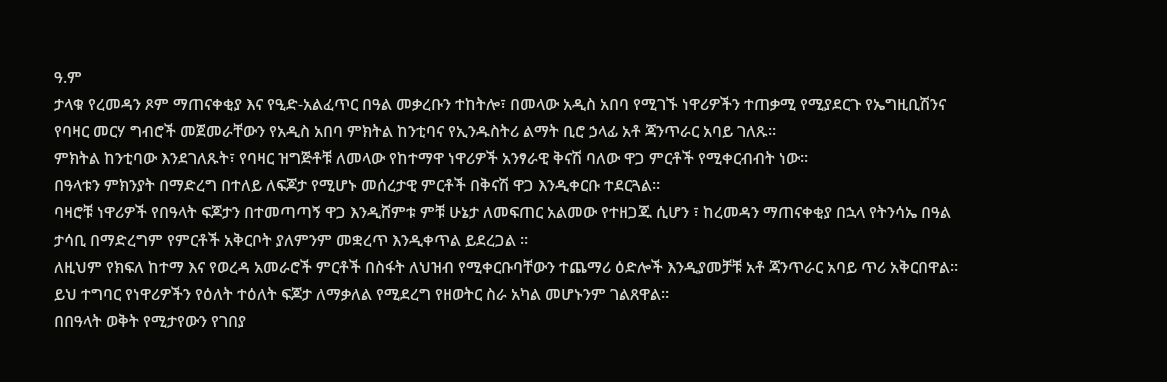ዓ.ም
ታላቁ የረመዳን ጾም ማጠናቀቂያ እና የዒድ-አልፈጥር በዓል መቃረቡን ተከትሎ፣ በመላው አዲስ አበባ የሚገኙ ነዋሪዎችን ተጠቃሚ የሚያደርጉ የኤግዚቢሽንና የባዛር መርሃ ግብሮች መጀመራቸውን የአዲስ አበባ ምክትል ከንቲባና የኢንዱስትሪ ልማት ቢሮ ኃላፊ አቶ ጃንጥራር አባይ ገለጹ።
ምክትል ከንቲባው እንደገለጹት፣ የባዛር ዝግጅቶቹ ለመላው የከተማዋ ነዋሪዎች አንፃራዊ ቅናሽ ባለው ዋጋ ምርቶች የሚቀርብብት ነው።
በዓላቱን ምክንያት በማድረግ በተለይ ለፍጆታ የሚሆኑ መሰረታዊ ምርቶች በቅናሽ ዋጋ እንዲቀርቡ ተደርጓል።
ባዛሮቹ ነዋሪዎች የበዓላት ፍጆታን በተመጣጣኝ ዋጋ እንዲሸምቱ ምቹ ሁኔታ ለመፍጠር አልመው የተዘጋጁ ሲሆን ፣ ከረመዳን ማጠናቀቂያ በኋላ የትንሳኤ በዓል ታሳቢ በማድረግም የምርቶች አቅርቦት ያለምንም መቋረጥ እንዲቀጥል ይደረጋል ።
ለዚህም የክፍለ ከተማ እና የወረዳ አመራሮች ምርቶች በስፋት ለህዝብ የሚቀርቡባቸውን ተጨማሪ ዕድሎች እንዲያመቻቹ አቶ ጃንጥራር አባይ ጥሪ አቅርበዋል።
ይህ ተግባር የነዋሪዎችን የዕለት ተዕለት ፍጆታ ለማቃለል የሚደረግ የዘወትር ስራ አካል መሆኑንም ገልጸዋል።
በበዓላት ወቅት የሚታየውን የገበያ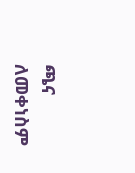ጫና ለመቀነስም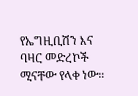የኤግዚቢሽን እና ባዛር መድረኮች ሚናቸው የላቀ ነው።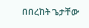በበረከት ጌታቸው